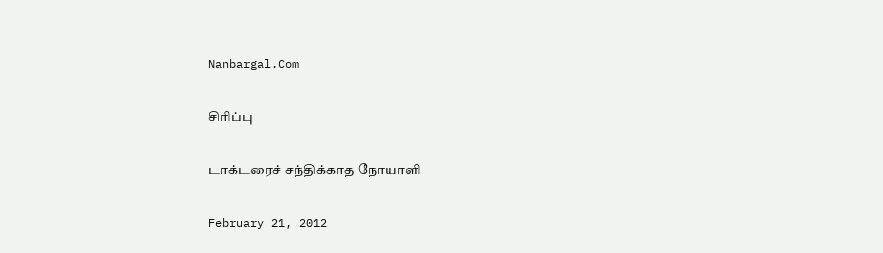Nanbargal.Com

சிரிப்பு

டாக்டரைச் சந்திக்காத நோயாளி

February 21, 2012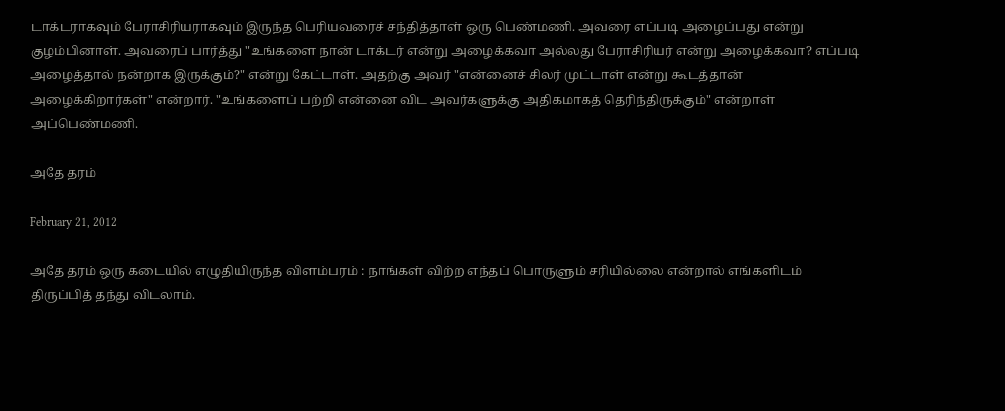டாக்டராகவும் பேராசிரியராகவும் இருந்த பெரியவரைச் சந்தித்தாள் ஒரு பெண்மணி. அவரை எப்படி அழைப்பது என்று குழம்பினாள். அவரைப் பார்த்து "உங்களை நான் டாக்டர் என்று அழைக்கவா அல்லது பேராசிரியர் என்று அழைக்கவா? எப்படி அழைத்தால் நன்றாக இருக்கும்?" என்று கேட்டாள். அதற்கு அவர் "என்னைச் சிலர் முட்டாள் என்று கூடத்தான் அழைக்கிறார்கள்" என்றார். "உங்களைப் பற்றி என்னை விட அவர்களுக்கு அதிகமாகத் தெரிந்திருக்கும்" என்றாள் அப்பெண்மணி.

அதே தரம்

February 21, 2012

அதே தரம் ஒரு கடையில் எழுதியிருந்த விளம்பரம் : நாங்கள் விற்ற எந்தப் பொருளும் சரியில்லை என்றால் எங்களிடம் திருப்பித் தந்து விடலாம்.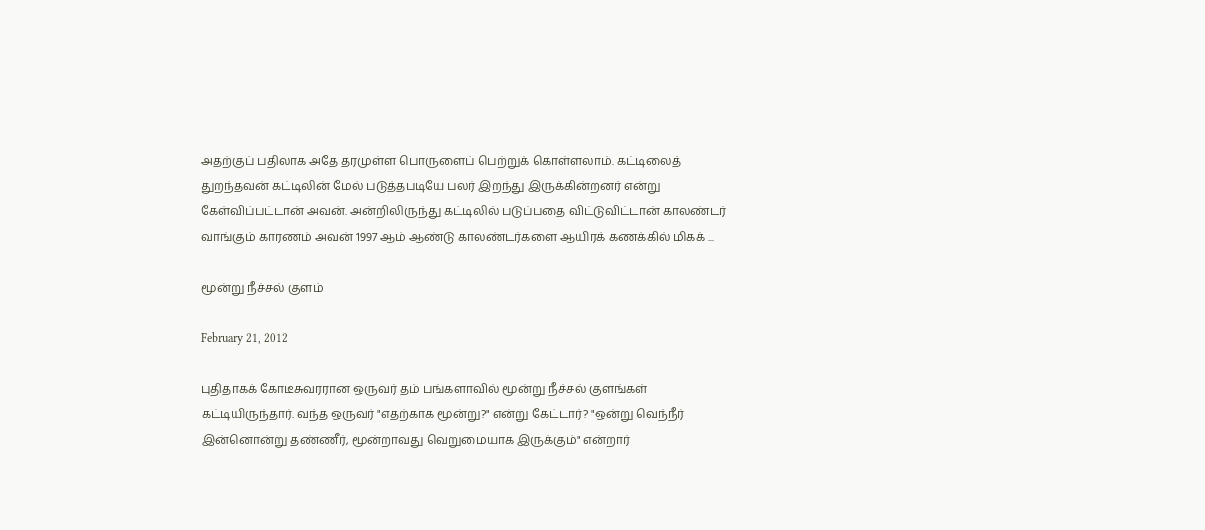அதற்குப் பதிலாக அதே தரமுள்ள பொருளைப் பெற்றுக் கொள்ளலாம். கட்டிலைத் துறந்தவன் கட்டிலின் மேல் படுத்தபடியே பலர் இறந்து இருக்கின்றனர் என்று கேள்விப்பட்டான் அவன். அன்றிலிருந்து கட்டிலில் படுப்பதை விட்டுவிட்டான் காலண்டர் வாங்கும் காரணம் அவன் 1997 ஆம் ஆண்டு காலண்டர்களை ஆயிரக் கணக்கில் மிகக் ...

மூன்று நீச்சல் குளம்

February 21, 2012

புதிதாகக் கோடீசுவரரான ஒருவர் தம் பங்களாவில் மூன்று நீச்சல் குளங்கள் கட்டியிருந்தார். வந்த ஒருவர் "எதற்காக மூன்று?" என்று கேட்டார்? "ஒன்று வெந்நீர் இன்னொன்று தண்ணீர், மூன்றாவது வெறுமையாக இருக்கும்" என்றார்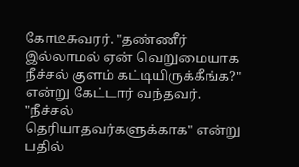கோடீசுவரர். "தண்ணீர் இல்லாமல் ஏன் வெறுமையாக நீச்சல் குளம் கட்டியிருக்கீங்க?" என்று கேட்டார் வந்தவர். "நீச்சல் தெரியாதவர்களுக்காக" என்று பதில்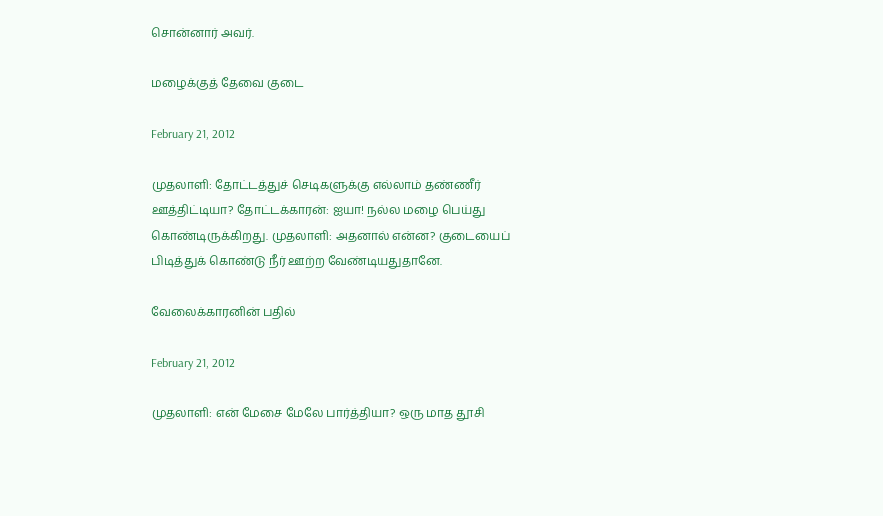சொன்னார் அவர்.

மழைக்குத் தேவை குடை

February 21, 2012

முதலாளி: தோட்டத்துச் செடிகளுக்கு எல்லாம் தண்ணீர் ஊத்திட்டியா? தோட்டக்காரன்: ஐயா! நல்ல மழை பெய்து கொண்டிருக்கிறது. முதலாளி: அதனால் என்ன? குடையைப் பிடித்துக் கொண்டு நீர் ஊற்ற வேண்டியதுதானே.

வேலைக்காரனின் பதில்

February 21, 2012

முதலாளி: என் மேசை மேலே பார்த்தியா? ஒரு மாத தூசி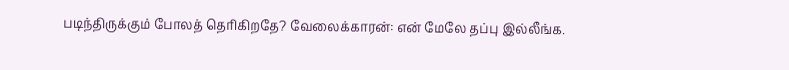படிந்திருக்கும் போலத் தெரிகிறதே? வேலைக்காரன்: என் மேலே தப்பு இல்லீங்க.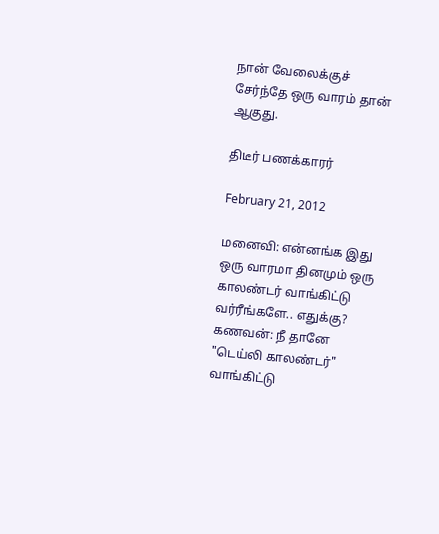நான் வேலைக்குச் சேர்ந்தே ஒரு வாரம் தான் ஆகுது.

திடீர் பணக்காரர்

February 21, 2012

மனைவி: என்னங்க இது ஒரு வாரமா தினமும் ஒரு காலண்டர் வாங்கிட்டு வர்ரீங்களே.. எதுக்கு? கணவன்: நீ தானே "டெய்லி காலண்டர்" வாங்கிட்டு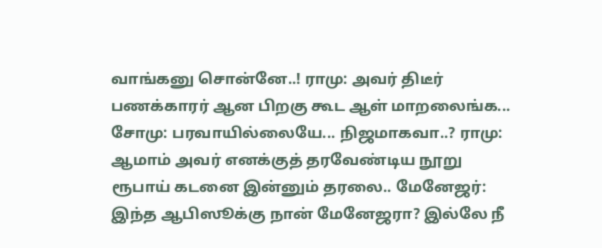வாங்கனு சொன்னே..! ராமு: அவர் திடீர் பணக்காரர் ஆன பிறகு கூட ஆள் மாறலைங்க... சோமு: பரவாயில்லையே... நிஜமாகவா..? ராமு: ஆமாம் அவர் எனக்குத் தரவேண்டிய நூறு ரூபாய் கடனை இன்னும் தரலை.. மேனேஜர்: இந்த ஆபிஸூக்கு நான் மேனேஜரா? இல்லே நீ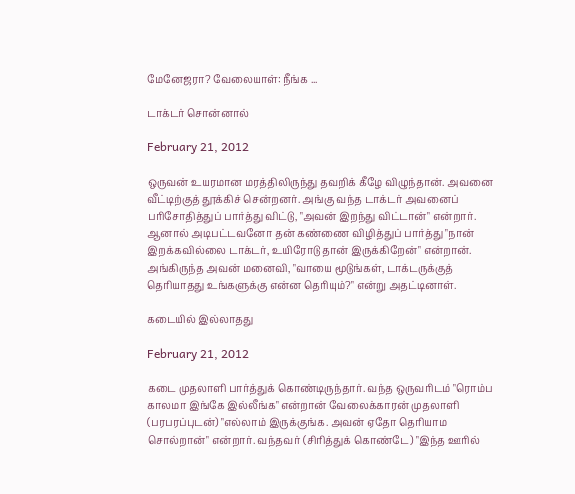மேனேஜரா? வேலையாள்: நீங்க ...

டாக்டர் சொன்னால்

February 21, 2012

ஒருவன் உயரமான மரத்திலிருந்து தவறிக் கீழே விழுந்தான். அவனை வீட்டிற்குத் தூக்கிச் சென்றனர். அங்கு வந்த டாக்டர் அவனைப் பரிசோதித்துப் பார்த்து விட்டு, "அவன் இறந்து விட்டான்" என்றார். ஆனால் அடிபட்டவனோ தன் கண்ணை விழித்துப் பார்த்து "நான் இறக்கவில்லை டாக்டர், உயிரோடு தான் இருக்கிறேன்" என்றான். அங்கிருந்த அவன் மனைவி, "வாயை மூடுங்கள், டாக்டருக்குத் தெரியாதது உங்களுக்கு என்ன தெரியும்?" என்று அதட்டினாள்.

கடையில் இல்லாதது

February 21, 2012

கடை முதலாளி பார்த்துக் கொண்டிருந்தார். வந்த ஒருவரிடம் "ரொம்ப காலமா இங்கே இல்லீங்க" என்றான் வேலைக்காரன் முதலாளி (பரபரப்புடன்) "எல்லாம் இருக்குங்க. அவன் ஏதோ தெரியாம சொல்றான்" என்றார். வந்தவர் (சிரித்துக் கொண்டே) "இந்த ஊரில்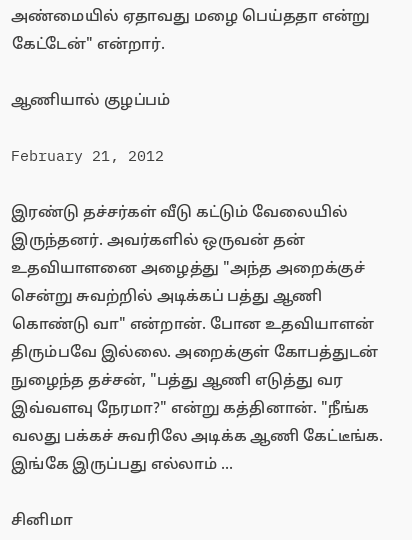அண்மையில் ஏதாவது மழை பெய்ததா என்று கேட்டேன்" என்றார்.

ஆணியால் குழப்பம்

February 21, 2012

இரண்டு தச்சர்கள் வீடு கட்டும் வேலையில் இருந்தனர். அவர்களில் ஒருவன் தன் உதவியாளனை அழைத்து "அந்த அறைக்குச் சென்று சுவற்றில் அடிக்கப் பத்து ஆணி கொண்டு வா" என்றான். போன உதவியாளன் திரும்பவே இல்லை. அறைக்குள் கோபத்துடன் நுழைந்த தச்சன், "பத்து ஆணி எடுத்து வர இவ்வளவு நேரமா?" என்று கத்தினான். "நீங்க வலது பக்கச் சுவரிலே அடிக்க ஆணி கேட்டீங்க. இங்கே இருப்பது எல்லாம் ...

சினிமா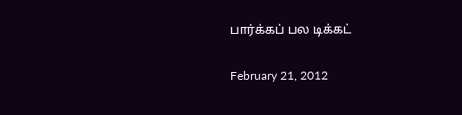பார்க்கப் பல டிக்கட்

February 21, 2012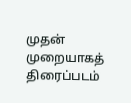முதன் முறையாகத் திரைப்படம்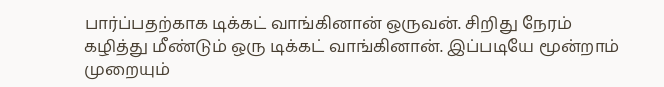பார்ப்பதற்காக டிக்கட் வாங்கினான் ஒருவன். சிறிது நேரம் கழித்து மீண்டும் ஒரு டிக்கட் வாங்கினான். இப்படியே மூன்றாம் முறையும்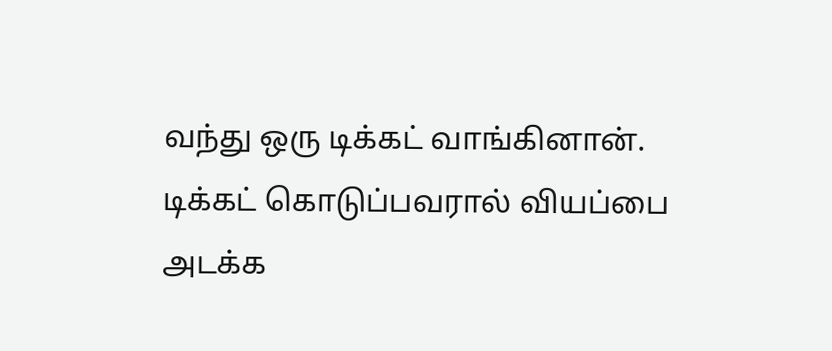வந்து ஒரு டிக்கட் வாங்கினான். டிக்கட் கொடுப்பவரால் வியப்பை அடக்க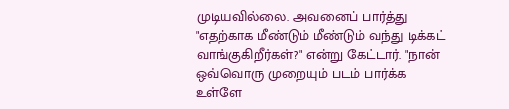முடியவில்லை. அவனைப் பார்த்து "எதற்காக மீண்டும் மீண்டும் வந்து டிக்கட் வாங்குகிறீர்கள்?" என்று கேட்டார். "நான் ஒவ்வொரு முறையும் படம் பார்க்க உள்ளே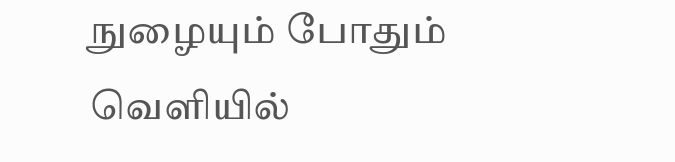நுழையும் போதும் வெளியில்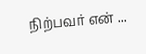நிற்பவர் என் ...